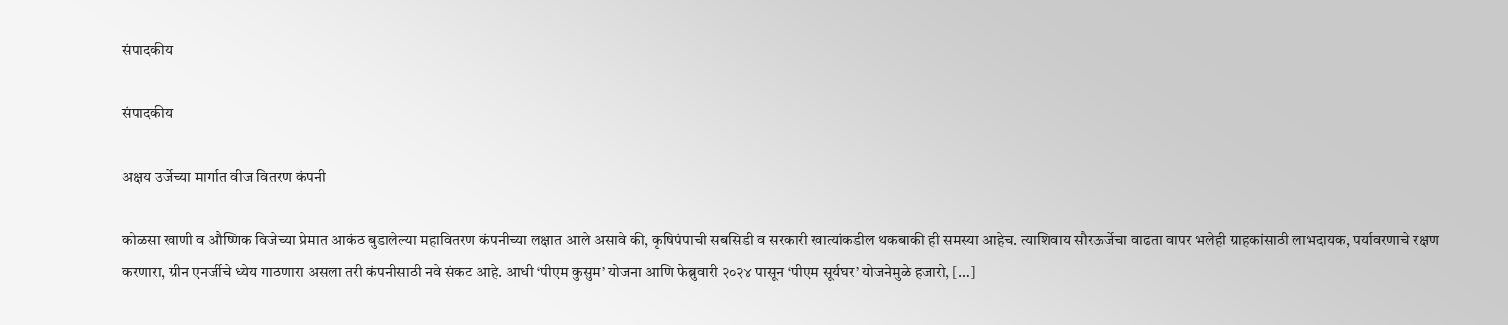संपादकीय

संपादकीय

अक्षय उर्जेच्या मार्गात वीज वितरण कंपनी

कोळसा खाणी व औष्णिक विजेच्या प्रेमात आकंठ बुडालेल्या महावितरण कंपनीच्या लक्षात आले असावे की, कृषिपंपाची सबसिडी व सरकारी खात्यांकडील थकबाकी ही समस्या आहेच. त्याशिवाय सौरऊर्जेचा वाढता वापर भलेही ग्राहकांसाठी लाभदायक, पर्यावरणाचे रक्षण करणारा, ग्रीन एनर्जीचे ध्येय गाठणारा असला तरी कंपनीसाठी नवे संकट आहे. आधी ‘पीएम कुसुम’ योजना आणि फेब्रुवारी २०२४ पासून ‘पीएम सूर्यघर’ योजनेमुळे हजारो, […]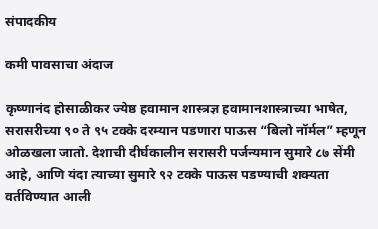संपादकीय

कमी पावसाचा अंदाज

कृष्णानंद होसाळीकर ज्येष्ठ हवामान शास्त्रज्ञ हवामानशास्त्राच्या भाषेत, सरासरीच्या ९० ते ९५ टक्के दरम्यान पडणारा पाऊस “बिलो नॉर्मल” म्हणून ओळखला जातो. देशाची दीर्घकालीन सरासरी पर्जन्यमान सुमारे ८७ सेंमी आहे, आणि यंदा त्याच्या सुमारे ९२ टक्के पाऊस पडण्याची शक्यता वर्तविण्यात आली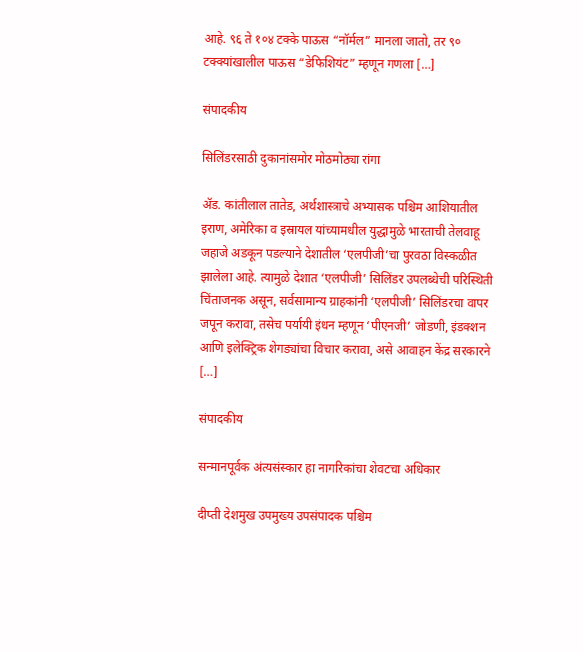आहे. ९६ ते १०४ टक्के पाऊस “नॉर्मल” मानला जातो, तर ९० टक्क्यांखालील पाऊस “डेफिशियंट” म्हणून गणला […]

संपादकीय

सिलिंडरसाठी दुकानांसमोर मोठमोठ्या रांगा

ॲड. कांतीलाल तातेड, अर्थशास्त्राचे अभ्यासक पश्चिम आशियातील इराण, अमेरिका व इस्रायल यांच्यामधील युद्धामुळे भारताची तेलवाहू जहाजे अडकून पडल्याने देशातील ‘एलपीजी’चा पुरवठा विस्कळीत झालेला आहे. त्यामुळे देशात ‘एलपीजी’ सिलिंडर उपलब्धेची परिस्थिती चिंताजनक असून, सर्वसामान्य ग्राहकांनी ‘एलपीजी’ सिलिंडरचा वापर जपून करावा, तसेच पर्यायी इंधन म्हणून ‘पीएनजी’ जोडणी, इंडक्शन आणि इलेक्ट्रिक शेगड्यांचा विचार करावा, असे आवाहन केंद्र सरकारने […]

संपादकीय

सन्मानपूर्वक अंत्यसंस्कार हा नागरिकांचा शेवटचा अधिकार

दीप्ती देशमुख उपमुख्य उपसंपादक पश्चिम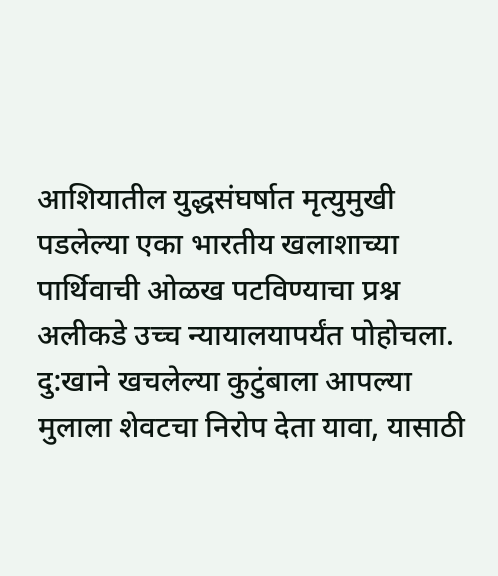आशियातील युद्धसंघर्षात मृत्युमुखी पडलेल्या एका भारतीय खलाशाच्या पार्थिवाची ओळख पटविण्याचा प्रश्न अलीकडे उच्च न्यायालयापर्यंत पोहोचला. दु:खाने खचलेल्या कुटुंबाला आपल्या मुलाला शेवटचा निरोप देता यावा, यासाठी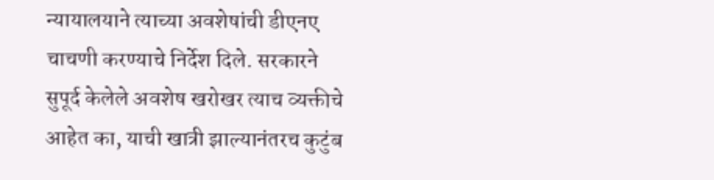न्यायालयाने त्याच्या अवशेषांची डीएनए चाचणी करण्याचे निर्देश दिले. सरकारने सुपूर्द केलेले अवशेष खरोखर त्याच व्यक्तीचे आहेत का, याची खात्री झाल्यानंतरच कुटुंब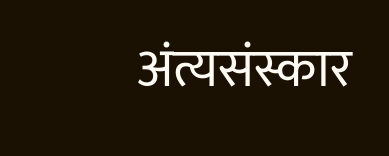अंत्यसंस्कार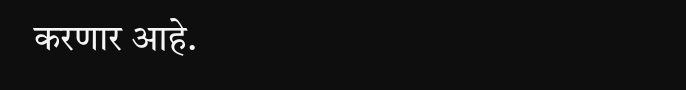करणार आहे.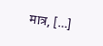मात्र, […]